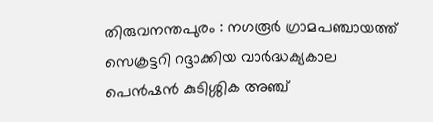തിരുവനന്തപുരം : നഗരൂർ ഗ്രാമപഞ്ചായത്ത് സെക്രട്ടറി റദ്ദാക്കിയ വാർദ്ധക്യകാല പെൻഷൻ കുടിശ്ശിക അഞ്ച്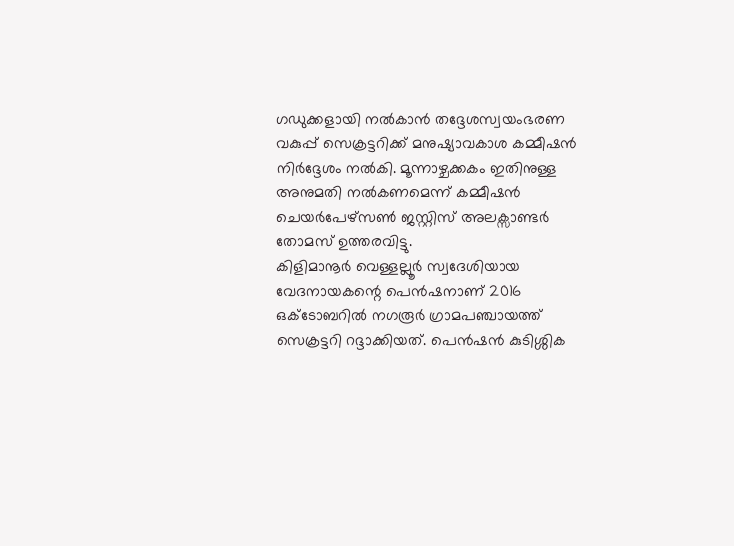ഗഡുക്കളായി നൽകാൻ തദ്ദേശസ്വയംഭരണ വകുപ്പ് സെക്രട്ടറിക്ക് മനുഷ്യാവകാശ കമ്മീഷൻ നിർദ്ദേശം നൽകി. മൂന്നാഴ്ചക്കകം ഇതിനുള്ള അനുമതി നൽകണമെന്ന് കമ്മീഷൻ ചെയർപേഴ്സൺ ജസ്റ്റിസ് അലക്സാണ്ടർ തോമസ് ഉത്തരവിട്ടു.
കിളിമാനൂർ വെള്ളല്ലൂർ സ്വദേശിയായ വേദനായകന്റെ പെൻഷനാണ് 2016 ഒക്ടോബറിൽ നഗരൂർ ഗ്രാമപഞ്ചായത്ത് സെക്രട്ടറി റദ്ദാക്കിയത്. പെൻഷൻ കുടിശ്ശിക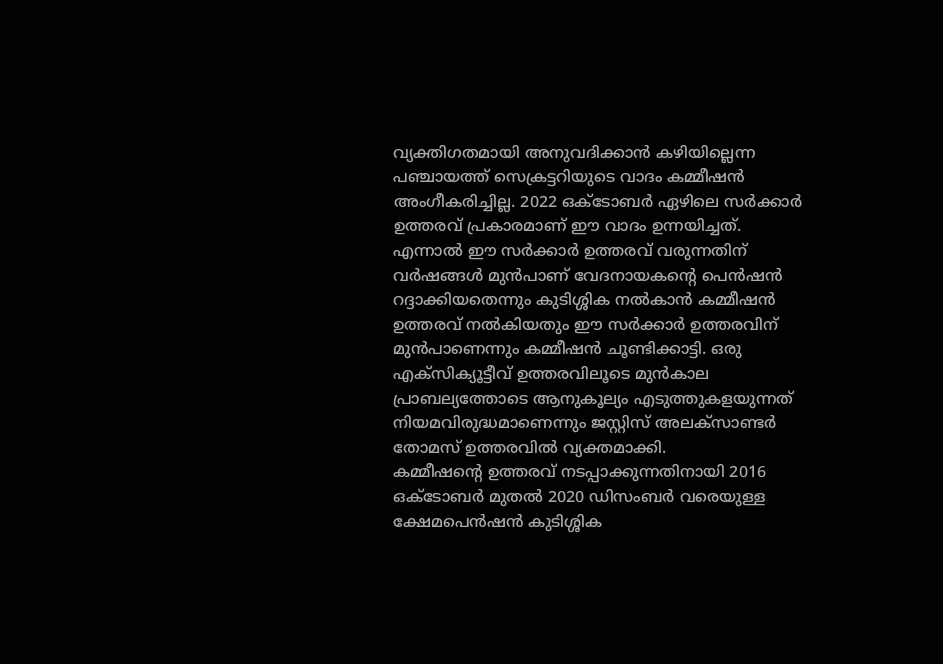വ്യക്തിഗതമായി അനുവദിക്കാൻ കഴിയില്ലെന്ന പഞ്ചായത്ത് സെക്രട്ടറിയുടെ വാദം കമ്മീഷൻ അംഗീകരിച്ചില്ല. 2022 ഒക്ടോബർ ഏഴിലെ സർക്കാർ ഉത്തരവ് പ്രകാരമാണ് ഈ വാദം ഉന്നയിച്ചത്.
എന്നാൽ ഈ സർക്കാർ ഉത്തരവ് വരുന്നതിന് വർഷങ്ങൾ മുൻപാണ് വേദനായകന്റെ പെൻഷൻ റദ്ദാക്കിയതെന്നും കുടിശ്ശിക നൽകാൻ കമ്മീഷൻ ഉത്തരവ് നൽകിയതും ഈ സർക്കാർ ഉത്തരവിന് മുൻപാണെന്നും കമ്മീഷൻ ചൂണ്ടിക്കാട്ടി. ഒരു എക്സിക്യൂട്ടീവ് ഉത്തരവിലൂടെ മുൻകാല പ്രാബല്യത്തോടെ ആനുകൂല്യം എടുത്തുകളയുന്നത് നിയമവിരുദ്ധമാണെന്നും ജസ്റ്റിസ് അലക്സാണ്ടർ തോമസ് ഉത്തരവിൽ വ്യക്തമാക്കി.
കമ്മീഷന്റെ ഉത്തരവ് നടപ്പാക്കുന്നതിനായി 2016 ഒക്ടോബർ മുതൽ 2020 ഡിസംബർ വരെയുള്ള ക്ഷേമപെൻഷൻ കുടിശ്ശിക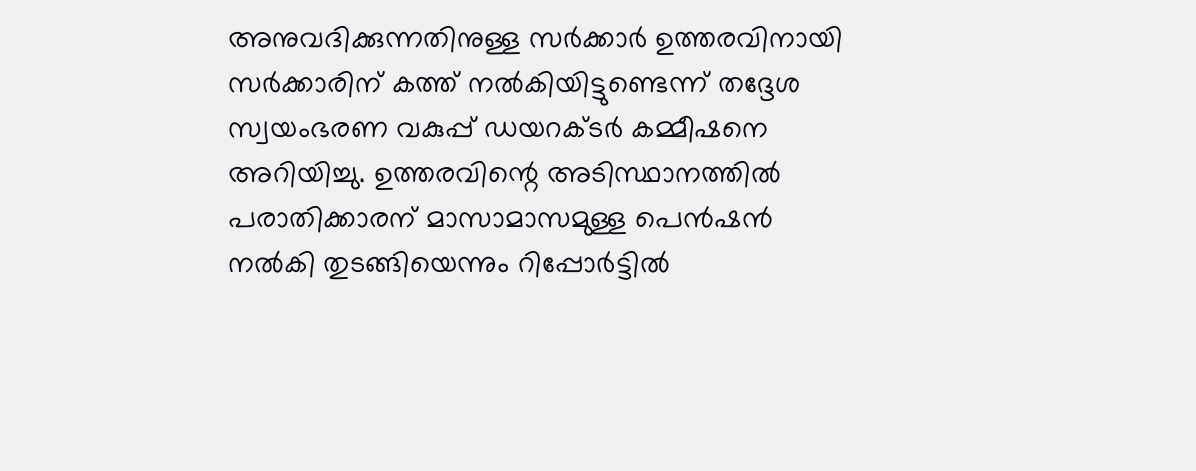അനുവദിക്കുന്നതിനുള്ള സർക്കാർ ഉത്തരവിനായി സർക്കാരിന് കത്ത് നൽകിയിട്ടുണ്ടെന്ന് തദ്ദേശ സ്വയംഭരണ വകുപ്പ് ഡയറക്ടർ കമ്മീഷനെ അറിയിച്ചു. ഉത്തരവിന്റെ അടിസ്ഥാനത്തിൽ പരാതിക്കാരന് മാസാമാസമുള്ള പെൻഷൻ നൽകി തുടങ്ങിയെന്നും റിപ്പോർട്ടിൽ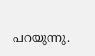പറയുന്നു.